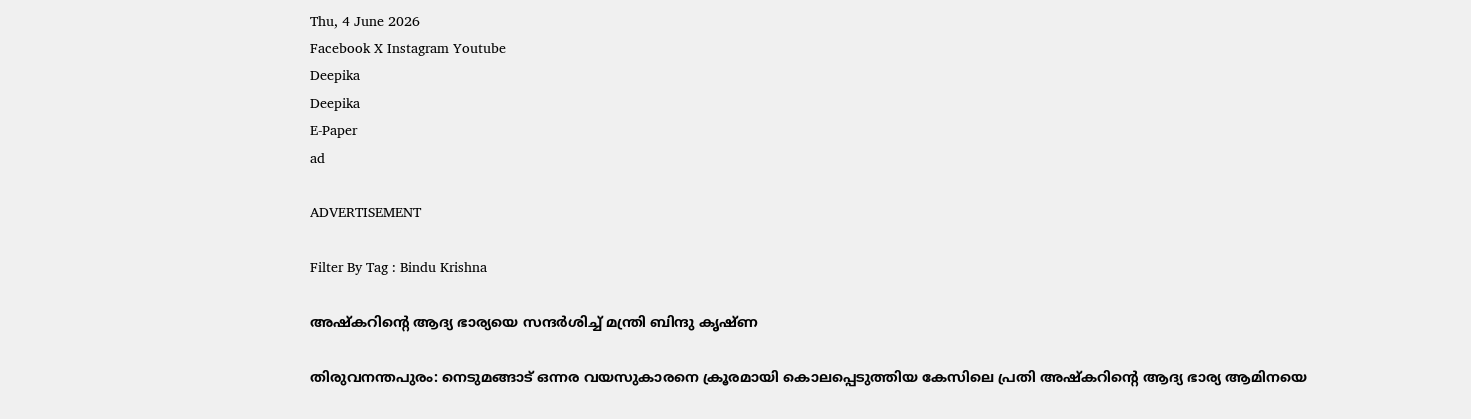Thu, 4 June 2026
Facebook X Instagram Youtube
Deepika
Deepika
E-Paper
ad

ADVERTISEMENT

Filter By Tag : Bindu Krishna

അഷ്കറിന്‍റെ ആദ്യ ഭാര്യയെ സന്ദർശിച്ച് മന്ത്രി ബിന്ദു കൃഷ്ണ

തിരുവനന്തപുരം: നെടുമങ്ങാട് ഒന്നര വയസുകാരനെ ക്രൂരമായി കൊലപ്പെടുത്തിയ കേസിലെ പ്രതി അഷ്കറിന്‍റെ ആദ്യ ഭാര്യ ആമിനയെ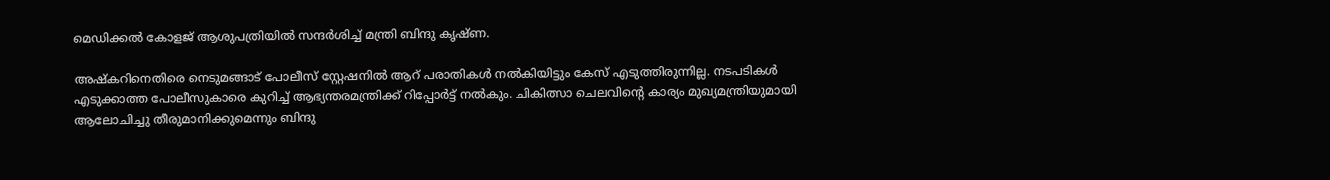മെഡിക്കൽ കോളജ് ആശുപത്രിയിൽ സന്ദർശിച്ച് മന്ത്രി ബിന്ദു കൃഷ്ണ.

അഷ്കറിനെതിരെ നെടുമങ്ങാട് പോലീസ് സ്റ്റേഷനിൽ ആറ് പരാതികൾ നൽകിയിട്ടും കേസ് എടുത്തിരുന്നില്ല. നടപടികൾ എടുക്കാത്ത പോലീസുകാരെ കുറിച്ച് ആഭ്യന്തരമന്ത്രിക്ക് റിപ്പോർട്ട്‌ നൽകും. ചികിത്സാ ചെലവിന്‍റെ കാര്യം മുഖ്യമന്ത്രിയുമായി ആലോചിച്ചു തീരുമാനിക്കുമെന്നും ബിന്ദു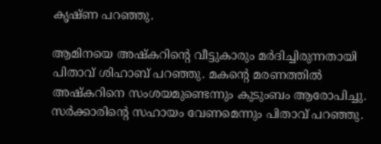കൃഷ്ണ പറഞ്ഞു.

ആമിനയെ അഷ്കറിന്‍റെ വീട്ടുകാരും മർദിച്ചിരുന്നതായി പിതാവ് ശിഹാബ് പറഞ്ഞു. മകന്‍റെ മരണത്തിൽ അഷ്കറിനെ സംശയമുണ്ടെന്നും കുടുംബം ആരോപിച്ചു. സർക്കാരിന്‍റെ സഹായം വേണമെന്നും പിതാവ് പറഞ്ഞു.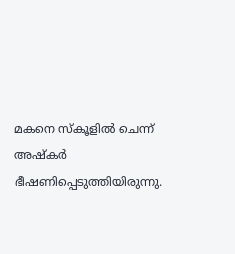മകനെ സ്കൂളിൽ ചെന്ന് അഷ്‌കർ ഭീഷണിപ്പെടുത്തിയിരുന്നു.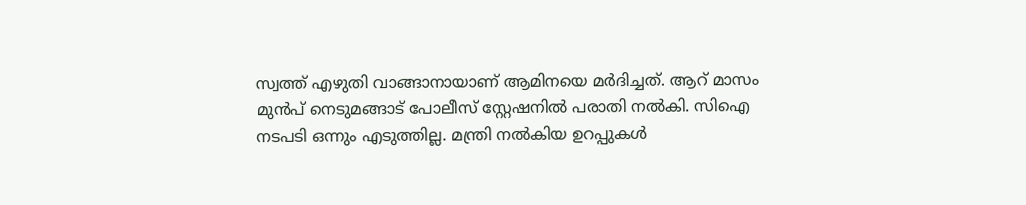സ്വത്ത് എഴുതി വാങ്ങാനായാണ് ആമിനയെ മർദിച്ചത്. ആറ് മാസം മുൻപ് നെടുമങ്ങാട് പോലീസ് സ്റ്റേഷനിൽ പരാതി നൽകി. സിഐ നടപടി ഒന്നും എടുത്തില്ല. മന്ത്രി നൽകിയ ഉറപ്പുകൾ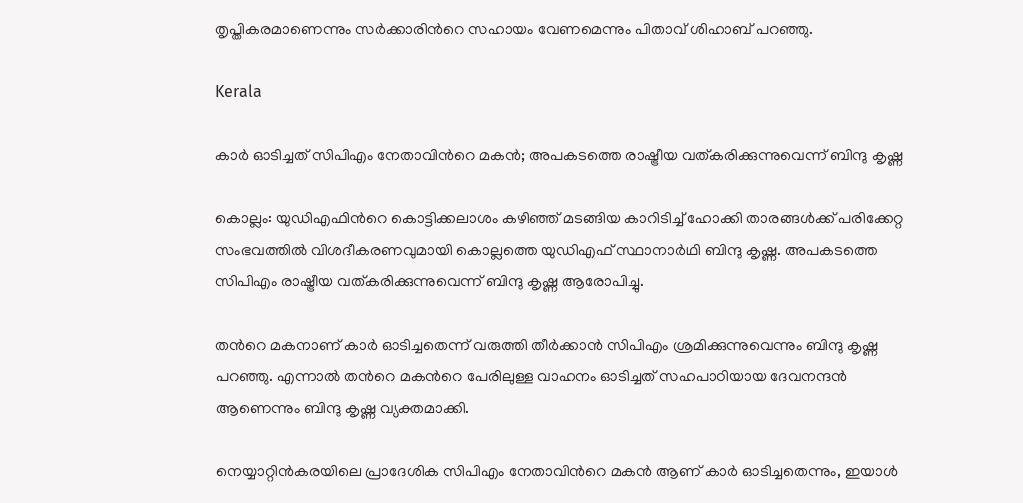തൃപ്തികരമാണെന്നും സർക്കാരിന്‍റെ സഹായം വേണമെന്നും പിതാവ് ശിഹാബ് പറഞ്ഞു.

Kerala

കാർ ഓടിച്ചത് സിപിഎം നേതാവിന്‍റെ മകൻ; അപകടത്തെ രാഷ്ട്രീയ വത്കരിക്കുന്നുവെന്ന് ബിന്ദു കൃഷ്ണ

കൊല്ലം: യുഡിഎഫിന്‍റെ കൊട്ടിക്കലാശം കഴിഞ്ഞ് മടങ്ങിയ കാറിടിച്ച് ഹോക്കി താരങ്ങൾക്ക് പരിക്കേറ്റ സംഭവത്തിൽ വിശദീകരണവുമായി കൊല്ലത്തെ യുഡിഎഫ് സ്ഥാനാർഥി ബിന്ദു കൃഷ്ണ. അപകടത്തെ സിപിഎം രാഷ്ട്രീയ വത്കരിക്കുന്നുവെന്ന് ബിന്ദു കൃഷ്ണ ആരോപിച്ചു.

തന്‍റെ മകനാണ് കാർ ഓടിച്ചതെന്ന് വരുത്തി തീർക്കാൻ സിപിഎം ശ്രമിക്കുന്നുവെന്നും ബിന്ദു കൃഷ്ണ പറഞ്ഞു. എന്നാൽ തന്‍റെ മകന്‍റെ പേരിലുള്ള വാഹനം ഓടിച്ചത് സഹപാഠിയായ ദേവനന്ദൻ ആണെന്നും ബിന്ദു കൃഷ്ണ വ്യക്തമാക്കി.

നെയ്യാറ്റിൻകരയിലെ പ്രാദേശിക സിപിഎം നേതാവിന്‍റെ മകൻ ആണ് കാർ ഓടിച്ചതെന്നും, ഇയാൾ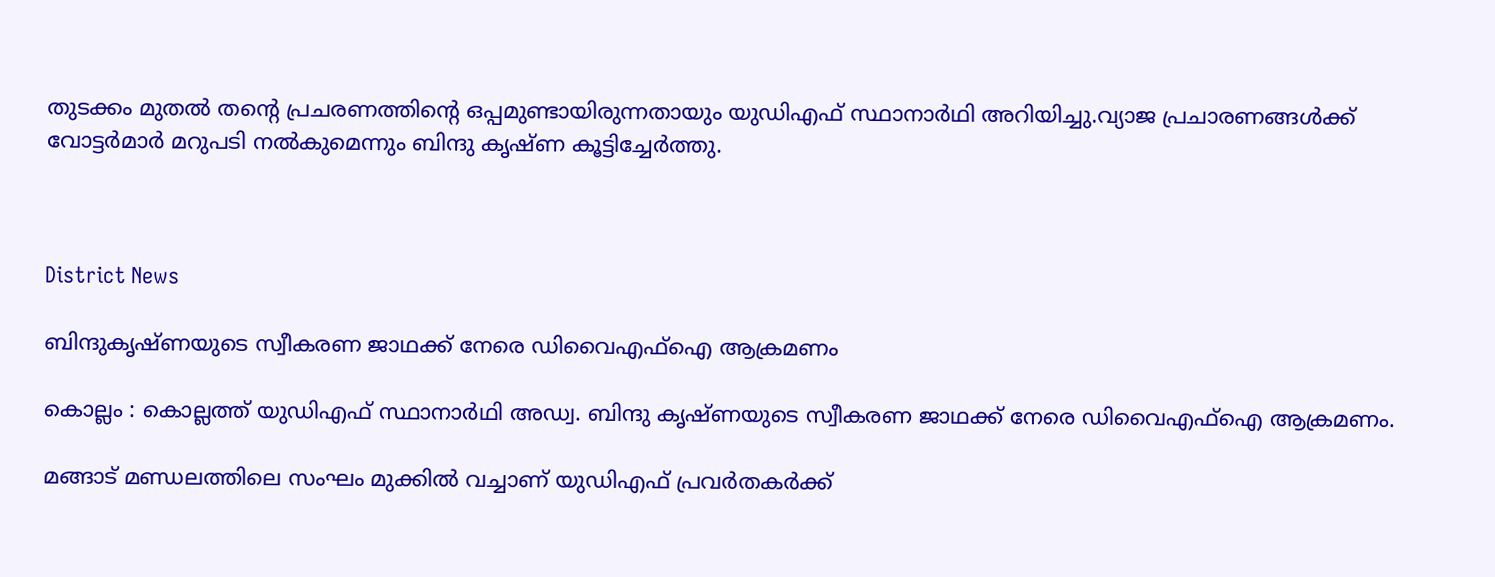തുടക്കം മുതൽ തന്‍റെ പ്രചരണത്തിന്‍റെ ഒപ്പമുണ്ടായിരുന്നതായും യുഡിഎഫ് സ്ഥാനാർഥി അറിയിച്ചു.വ്യാജ പ്രചാരണങ്ങൾക്ക് വോട്ടർമാർ മറുപടി നൽകുമെന്നും ബിന്ദു കൃഷ്ണ കൂട്ടിച്ചേർത്തു.



District News

ബിന്ദുകൃഷ്‌ണയുടെ സ്വീകരണ ജാഥക്ക് നേരെ ഡിവൈഎഫ്ഐ ആക്രമണം

കൊല്ലം : കൊല്ലത്ത് യുഡിഎഫ് സ്ഥാനാർഥി അഡ്വ. ബിന്ദു കൃഷ്‌ണയുടെ സ്വീകരണ ജാഥക്ക് നേരെ ഡിവൈഎഫ്ഐ ആക്രമണം.

മങ്ങാട് മണ്ഡലത്തിലെ സംഘം മുക്കിൽ വച്ചാണ് യുഡിഎഫ് പ്രവർതകർക്ക്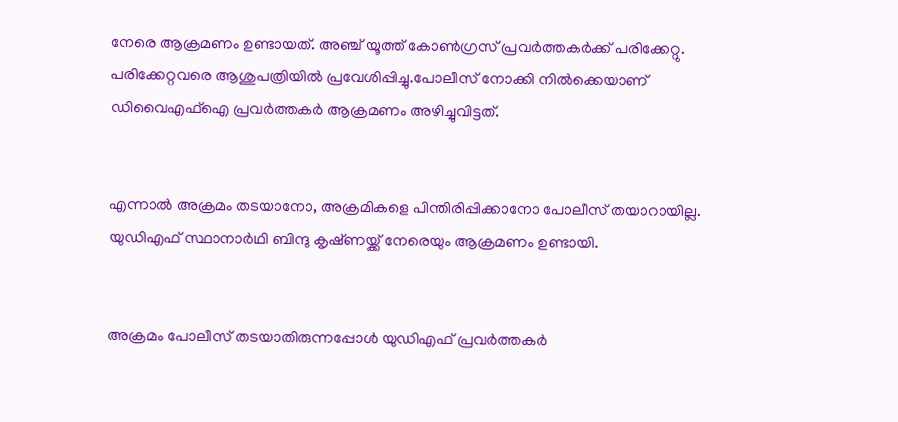നേരെ ആക്രമണം ഉണ്ടായത്. അഞ്ച് യൂത്ത് കോൺഗ്രസ് പ്രവർത്തകർക്ക് പരിക്കേറ്റു. പരിക്കേറ്റവരെ ആശുപത്രിയിൽ പ്രവേശിപ്പിച്ചു.പോലീസ് നോക്കി നിൽക്കെയാണ് ഡിവൈഎഫ്ഐ പ്രവർത്തകർ ആക്രമണം അഴിച്ചുവിട്ടത്.


എന്നാൽ അക്രമം തടയാനോ, അക്രമികളെ പിന്തിരിപ്പിക്കാനോ പോലീസ് തയാറായില്ല. യുഡിഎഫ് സ്ഥാനാർഥി ബിന്ദു കൃഷ്‌ണയ്ക്ക് നേരെയും ആക്രമണം ഉണ്ടായി.


അക്രമം പോലീസ് തടയാതിരുന്നപ്പോൾ യുഡിഎഫ് പ്രവർത്തകർ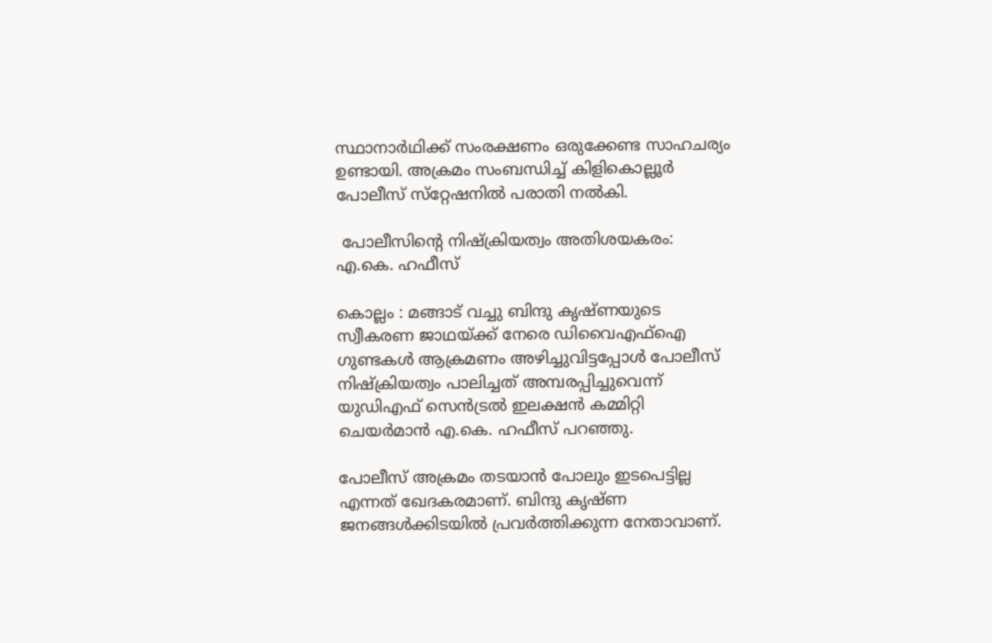സ്ഥാനാർഥിക്ക് സംരക്ഷണം ഒരുക്കേണ്ട സാഹചര്യം ഉണ്ടായി. അക്രമം സംബന്ധിച്ച് കിളികൊല്ലൂർ പോലീസ് സ്‌റ്റേഷനിൽ പരാതി നൽകി.

 പോലീസിന്‍റെ നിഷ്‌ക്രിയത്വം അതിശയകരം: എ.കെ. ഹഫീസ്

കൊല്ലം : മങ്ങാട് വച്ചു ബിന്ദു കൃഷ്‌ണയുടെ സ്വീകരണ ജാഥയ്ക്ക് നേരെ ഡിവൈഎഫ്ഐ ഗുണ്ടകൾ ആക്രമണം അഴിച്ചുവിട്ടപ്പോൾ പോലീസ് നിഷ്ക്രിയത്വം പാലിച്ചത് അമ്പരപ്പിച്ചുവെന്ന് യുഡിഎഫ് സെൻട്രൽ ഇലക്ഷൻ കമ്മിറ്റി ചെയർമാൻ എ.കെ. ഹഫീസ് പറഞ്ഞു.

പോലീസ് അക്രമം തടയാൻ പോലും ഇടപെട്ടില്ല എന്നത് ഖേദകരമാണ്. ബിന്ദു കൃഷ്‌ണ ജനങ്ങൾക്കിടയിൽ പ്രവർത്തിക്കുന്ന നേതാവാണ്.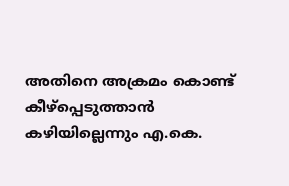അതിനെ അക്രമം കൊണ്ട് കീഴ്പ്പെടുത്താൻ കഴിയില്ലെന്നും എ.കെ.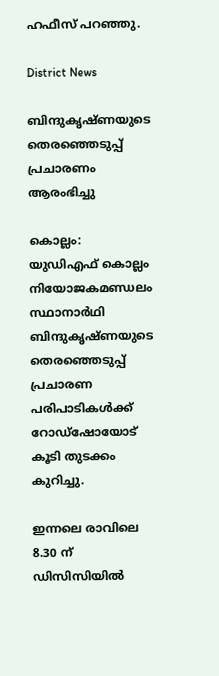ഹഫീസ് പറഞ്ഞു.

District News

ബിന്ദുകൃഷ്ണയുടെ തെരഞ്ഞെടുപ്പ് പ്രചാരണം ആരംഭിച്ചു

കൊല്ലം: യുഡിഎഫ് കൊല്ലം നിയോജകമണ്ഡലം സ്ഥാനാർഥി ബിന്ദുകൃഷ്ണയുടെ തെരഞ്ഞെടുപ്പ് പ്രചാരണ പരിപാടികൾക്ക് റോഡ്‌ഷോയോട് കൂടി തുടക്കം കുറിച്ചു.

ഇന്നലെ രാവിലെ 8.30 ന് ഡിസിസിയിൽ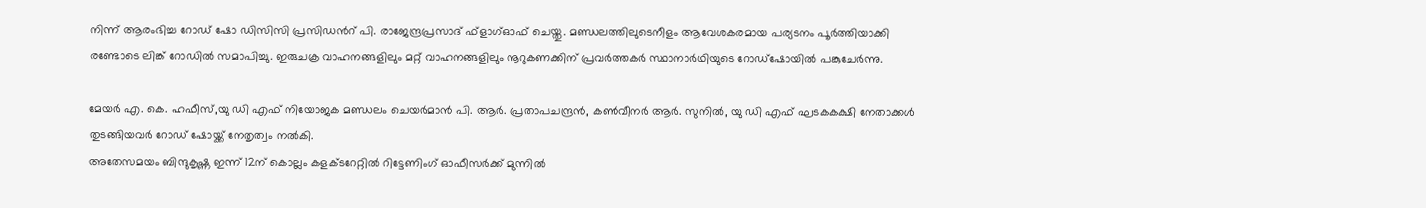നിന്ന് ആരംഭിച്ച റോഡ് ഷോ ഡിസിസി പ്രസിഡന്‍റ് പി. രാജേന്ദ്രപ്രസാദ് ഫ്‌ളാഗ്ഓഫ് ചെയ്തു. മണ്ഡലത്തിലുടെനീളം ആവേശകരമായ പര്യടനം പൂർത്തിയാക്കി രണ്ടോടെ ലിങ്ക് റോഡിൽ സമാപിച്ചു. ഇരുചക്ര വാഹനങ്ങളിലും മറ്റ് വാഹനങ്ങളിലും നൂറുകണക്കിന് പ്രവർത്തകർ സ്ഥാനാർഥിയുടെ റോഡ്‌ഷോയിൽ പങ്കുചേർന്നു.

മേയർ എ. കെ. ഹഫീസ്,യു ഡി എഫ് നിയോജക മണ്ഡലം ചെയർമാൻ പി. ആർ. പ്രതാപചന്ദ്രൻ, കൺവീനർ ആർ. സുനിൽ, യു ഡി എഫ് ഘടകകക്ഷി നേതാക്കൾ തുടങ്ങിയവർ റോഡ് ഷോയ്ക്ക് നേതൃത്വം നൽകി.
അതേസമയം ബിന്ദുകൃഷ്ണ ഇന്ന് 12ന് കൊല്ലം കളക്ടറേറ്റിൽ റിട്ടേണിംഗ് ഓഫീസർക്ക് മുന്നിൽ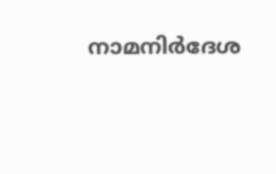നാമനിർദേശ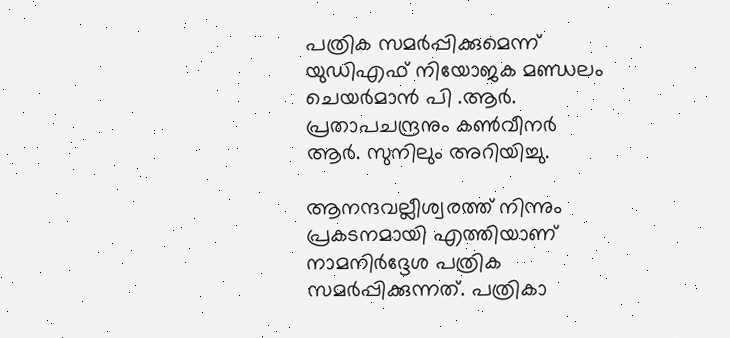പത്രിക സമർപ്പിക്കുമെന്ന് യുഡിഎഫ് നിയോജക മണ്ഡലം ചെയർമാൻ പി .ആർ. പ്രതാപചന്ദ്രനും കൺവീനർ ആർ. സുനിലും അറിയിച്ചു.

ആനന്ദവല്ലീശ്വരത്ത് നിന്നും പ്രകടനമായി എത്തിയാണ് നാമനിർദ്ദേശ പത്രിക സമർപ്പിക്കുന്നത്. പത്രികാ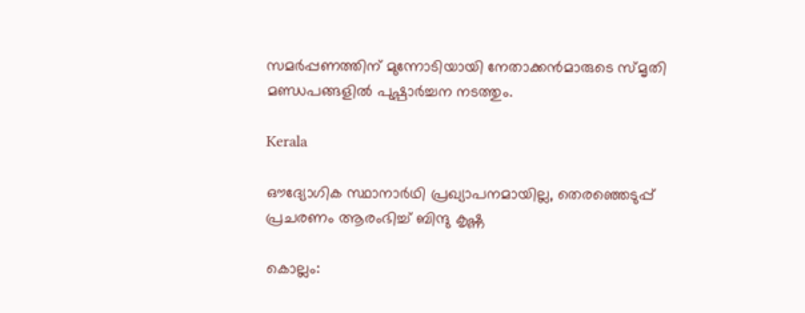സമർപ്പണത്തിന് മുന്നോടിയായി നേതാക്കൻമാരുടെ സ്മൃതി മണ്ഡപങ്ങളിൽ പുഷ്പാർച്ചന നടത്തും.

Kerala

ഔദ്യോഗിക സ്ഥാനാർഥി പ്രഖ്യാപനമായില്ല, തെരഞ്ഞെടുപ്പ് പ്രചരണം ആരംഭിച്ച് ബിന്ദു കൃഷ്ണ

കൊല്ലം: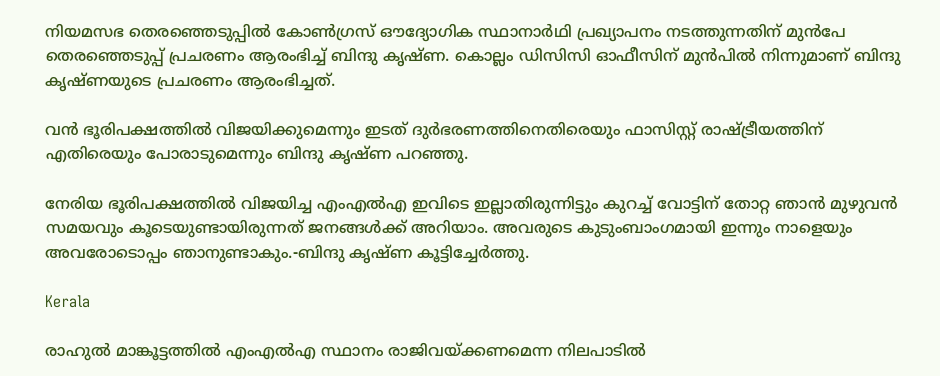നിയമസഭ തെരഞ്ഞെടുപ്പിൽ കോൺഗ്രസ് ഔദ്യോഗിക സ്ഥാനാർഥി പ്രഖ്യാപനം നടത്തുന്നതിന് മുൻപേ തെരഞ്ഞെടുപ്പ് പ്രചരണം ആരംഭിച്ച് ബിന്ദു കൃഷ്ണ. കൊല്ലം ഡിസിസി ഓഫീസിന് മുൻപിൽ നിന്നുമാണ് ബിന്ദു കൃഷ്ണയുടെ പ്രചരണം ആരംഭിച്ചത്.

വൻ ഭൂരിപക്ഷത്തിൽ വിജയിക്കുമെന്നും ഇടത് ദുർഭരണത്തിനെതിരെയും ഫാസിസ്റ്റ് രാഷ്ട്രീയത്തിന് എതിരെയും പോരാടുമെന്നും ബിന്ദു കൃഷ്ണ പറഞ്ഞു.

നേരിയ ഭൂരിപക്ഷത്തിൽ വിജയിച്ച എംഎൽഎ ഇവിടെ ഇല്ലാതിരുന്നിട്ടും കുറച്ച് വോട്ടിന് തോറ്റ ഞാൻ മുഴുവൻ സമയവും കൂടെയുണ്ടായിരുന്നത് ജനങ്ങൾക്ക് അറിയാം. അവരുടെ കുടുംബാംഗമായി ഇന്നും നാളെയും അവരോടൊപ്പം ഞാനുണ്ടാകും.-ബിന്ദു കൃഷ്ണ കൂട്ടിച്ചേർത്തു.

Kerala

രാഹുല്‍ മാങ്കൂട്ടത്തിൽ എംഎല്‍എ സ്ഥാനം രാജിവയ്ക്കണമെന്ന നിലപാടില്‍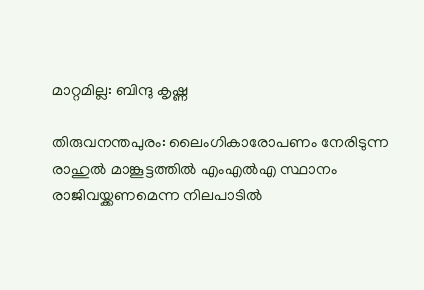മാറ്റമില്ല: ബിന്ദു കൃഷ്ണ

തിരുവനന്തപുരം: ലൈംഗികാരോപണം നേരിടുന്ന രാഹുല്‍ മാങ്കൂട്ടത്തില്‍ എംഎല്‍എ സ്ഥാനം രാജിവയ്ക്കണമെന്ന നിലപാടിൽ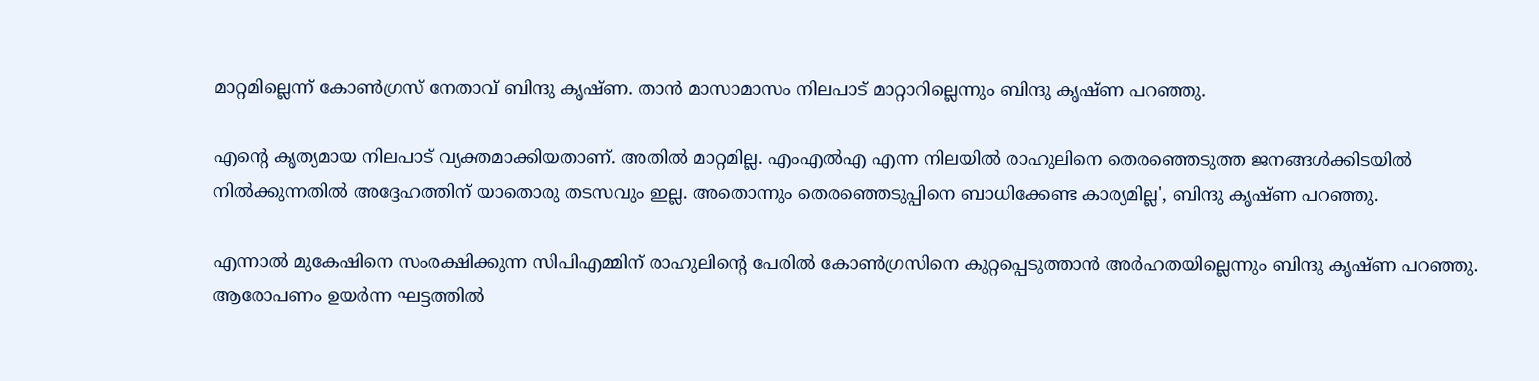മാറ്റമില്ലെന്ന് കോൺഗ്രസ് നേതാവ് ബിന്ദു കൃഷ്ണ. താൻ മാസാമാസം നിലപാട് മാറ്റാറില്ലെന്നും ബിന്ദു കൃഷ്ണ പറഞ്ഞു.

എന്‍റെ കൃത്യമായ നിലപാട് വ്യക്തമാക്കിയതാണ്. അതില്‍ മാറ്റമില്ല. എംഎല്‍എ എന്ന നിലയില്‍ രാഹുലിനെ തെരഞ്ഞെടുത്ത ജനങ്ങള്‍ക്കിടയില്‍ നില്‍ക്കുന്നതില്‍ അദ്ദേഹത്തിന് യാതൊരു തടസവും ഇല്ല. അതൊന്നും തെരഞ്ഞെടുപ്പിനെ ബാധിക്കേണ്ട കാര്യമില്ല', ബിന്ദു കൃഷ്ണ പറഞ്ഞു.

എന്നാൽ മുകേഷിനെ സംരക്ഷിക്കുന്ന സിപിഎമ്മിന് രാഹുലിന്‍റെ പേരില്‍ കോണ്‍ഗ്രസിനെ കുറ്റപ്പെടുത്താന്‍ അര്‍ഹതയില്ലെന്നും ബിന്ദു കൃഷ്ണ പറഞ്ഞു. ആരോപണം ഉയര്‍ന്ന ഘട്ടത്തില്‍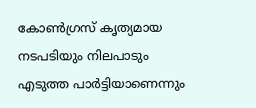കോണ്‍ഗ്രസ് കൃത്യമായ നടപടിയും നിലപാടും എടുത്ത പാര്‍ട്ടിയാണെന്നും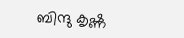ബിന്ദു കൃഷ്ണ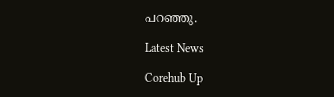പറഞ്ഞു.

Latest News

Corehub Up